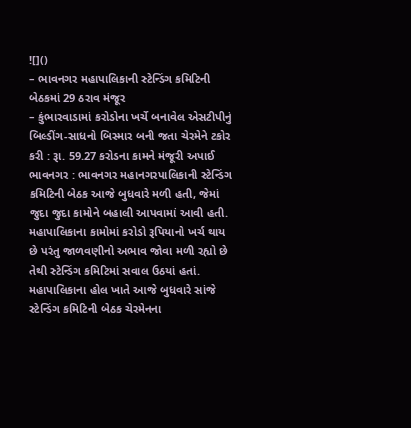![]()
– ભાવનગર મહાપાલિકાની સ્ટેન્ડિંગ કમિટિની બેઠકમાં 29 ઠરાવ મંજૂર
– કુંભારવાડામાં કરોડોના ખર્ચે બનાવેલ એસટીપીનું બિલ્ડીંગ-સાધનો બિસ્માર બની જતા ચેરમેને ટકોર કરી : રૂા. 59.27 કરોડના કામને મંજૂરી અપાઈ
ભાવનગર : ભાવનગર મહાનગરપાલિકાની સ્ટેન્ડિંગ કમિટિની બેઠક આજે બુધવારે મળી હતી, જેમાં જુદા જુદા કામોને બહાલી આપવામાં આવી હતી. મહાપાલિકાના કામોમાં કરોડો રૂપિયાનો ખર્ચ થાય છે પરંતુ જાળવણીનો અભાવ જોવા મળી રહ્યો છે તેથી સ્ટેન્ડિંગ કમિટિમાં સવાલ ઉઠયાં હતાં.
મહાપાલિકાના હોલ ખાતે આજે બુધવારે સાંજે સ્ટેન્ડિંગ કમિટિની બેઠક ચેરમેનના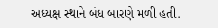અધ્યક્ષ સ્થાને બંધ બારણે મળી હતી.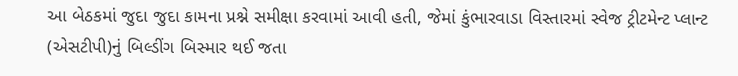આ બેઠકમાં જુદા જુદા કામના પ્રશ્ને સમીક્ષા કરવામાં આવી હતી, જેમાં કુંભારવાડા વિસ્તારમાં સ્વેજ ટ્રીટમેન્ટ પ્લાન્ટ (એસટીપી)નું બિલ્ડીંગ બિસ્માર થઈ જતા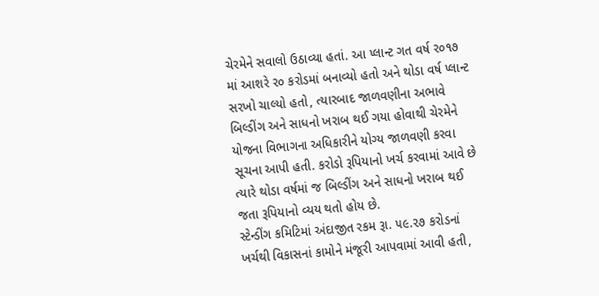ચેરમેને સવાલો ઉઠાવ્યા હતાં. આ પ્લાન્ટ ગત વર્ષ ર૦૧૭ માં આશરે ર૦ કરોડમાં બનાવ્યો હતો અને થોડા વર્ષ પ્લાન્ટ સરખો ચાલ્યો હતો, ત્યારબાદ જાળવણીના અભાવે બિલ્ડીંગ અને સાધનો ખરાબ થઈ ગયા હોવાથી ચેરમેને યોજના વિભાગના અધિકારીને યોગ્ય જાળવણી કરવા સૂચના આપી હતી. કરોડો રૂપિયાનો ખર્ચ કરવામાં આવે છે ત્યારે થોડા વર્ષમાં જ બિલ્ડીંગ અને સાધનો ખરાબ થઈ જતા રૂપિયાનો વ્યય થતો હોય છે.
સ્ટેન્ડીંગ કમિટિમાં અંદાજીત રકમ રૂા. ૫૯.૨૭ કરોડનાં ખર્ચથી વિકાસનાં કામોને મંજૂરી આપવામાં આવી હતી,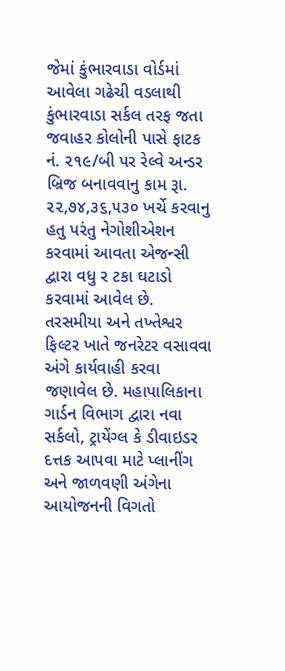જેમાં કુંભારવાડા વોર્ડમાં આવેલા ગઢેચી વડલાથી કુંભારવાડા સર્કલ તરફ જતા જવાહર કોલોની પાસે ફાટક નં. ૨૧૯/બી પર રેલ્વે અન્ડર બ્રિજ બનાવવાનુ કામ રૂા. ૨૨,૭૪,૩૬,૫૩૦ ખર્ચે કરવાનુ હતુ પરંતુ નેગોશીએશન કરવામાં આવતા એજન્સી દ્વારા વધુ ર ટકા ઘટાડો કરવામાં આવેલ છે. તરસમીયા અને તખ્તેશ્વર ફિલ્ટર ખાતે જનરેટર વસાવવા અંગે કાર્યવાહી કરવા જણાવેલ છે. મહાપાલિકાના ગાર્ડન વિભાગ દ્વારા નવા સર્કલો, ટ્રાયેંગ્લ કે ડીવાઇડર દત્તક આપવા માટે પ્લાનીંગ અને જાળવણી અંગેના આયોજનની વિગતો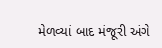મેળવ્યાં બાદ મંજૂરી અંગે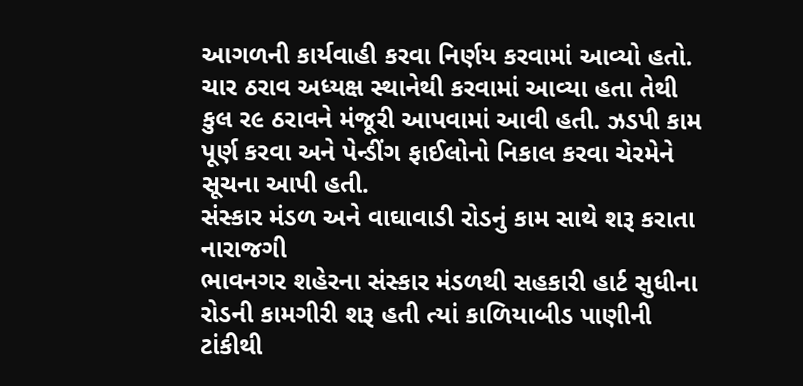આગળની કાર્યવાહી કરવા નિર્ણય કરવામાં આવ્યો હતો. ચાર ઠરાવ અધ્યક્ષ સ્થાનેથી કરવામાં આવ્યા હતા તેથી કુલ ર૯ ઠરાવને મંજૂરી આપવામાં આવી હતી. ઝડપી કામ પૂર્ણ કરવા અને પેન્ડીંગ ફાઈલોનો નિકાલ કરવા ચેરમેને સૂચના આપી હતી.
સંસ્કાર મંડળ અને વાઘાવાડી રોડનું કામ સાથે શરૂ કરાતા નારાજગી
ભાવનગર શહેરના સંસ્કાર મંડળથી સહકારી હાર્ટ સુધીના રોડની કામગીરી શરૂ હતી ત્યાં કાળિયાબીડ પાણીની ટાંકીથી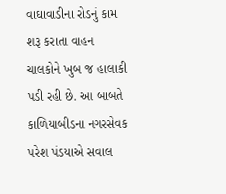વાઘાવાડીના રોડનું કામ શરૂ કરાતા વાહન ચાલકોને ખુબ જ હાલાકી પડી રહી છે. આ બાબતે કાળિયાબીડના નગરસેવક પરેશ પંડયાએ સવાલ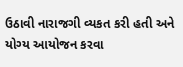ઉઠાવી નારાજગી વ્યકત કરી હતી અને યોગ્ય આયોજન કરવા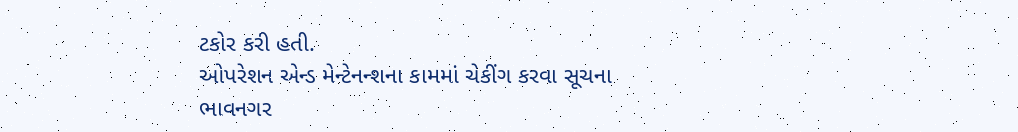ટકોર કરી હતી.
ઓપરેશન એન્ડ મેન્ટેનન્શના કામમાં ચેકીંગ કરવા સૂચના
ભાવનગર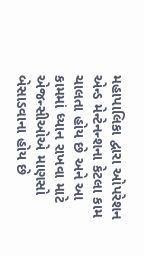મહાપાલિકા દ્વારા ઓપરેશન એન્ડ મેન્ટેનન્શના કેટલા કામ ચાલતા હોય છે અને આ કામમાં ધ્યાન રાખવા માટે એજન્સીઓએ માણસો બેસાડવાના હોય છે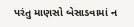પરંતુ માણસો બેસાડવામાં ન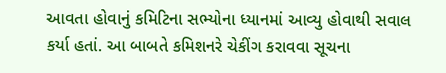આવતા હોવાનું કમિટિના સભ્યોના ધ્યાનમાં આવ્યુ હોવાથી સવાલ કર્યા હતાં. આ બાબતે કમિશનરે ચેકીંગ કરાવવા સૂચના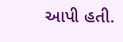આપી હતી.